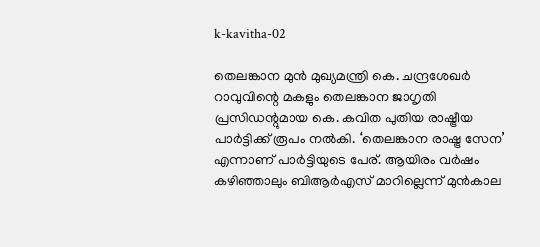k-kavitha-02

തെലങ്കാന മുൻ മുഖ്യമന്ത്രി കെ. ചന്ദ്രശേഖർ റാവുവിന്റെ മകളും തെലങ്കാന ജാഗൃതി പ്രസിഡന്റുമായ കെ. കവിത പുതിയ രാഷ്ട്രീയ പാർട്ടിക്ക് രൂപം നൽകി. ‘തെലങ്കാന രാഷ്ട്ര സേന’ എന്നാണ് പാര്‍ട്ടിയുടെ പേര്. ആയിരം വർഷം കഴിഞ്ഞാലും ബിആർഎസ് മാറില്ലെന്ന് മുന്‍കാല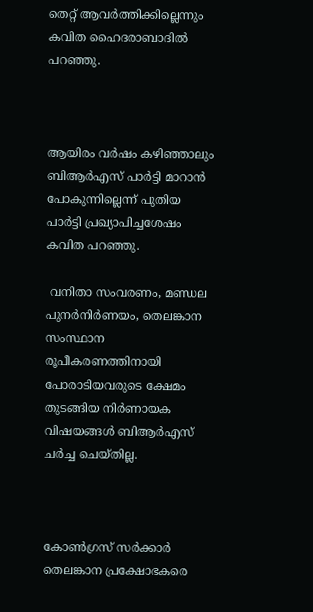തെറ്റ് ആവര്‍ത്തിക്കില്ലെന്നും കവിത ഹൈദരാബാദില്‍ പറഞ്ഞു.



ആയിരം വർഷം കഴിഞ്ഞാലും ബിആർഎസ് പാർട്ടി മാറാൻ പോകുന്നില്ലെന്ന് പുതിയ പാര്‍ട്ടി പ്രഖ്യാപിച്ചശേഷം കവിത പറഞ്ഞു.

 വനിതാ സംവരണം, മണ്ഡല പുനർനിർണയം, തെലങ്കാന സംസ്ഥാന രൂപീകരണത്തിനായി പോരാടിയവരുടെ ക്ഷേമം തുടങ്ങിയ നിർണായക വിഷയങ്ങൾ ബിആർഎസ് ചർച്ച ചെയ്തില്ല.



കോൺഗ്രസ് സർക്കാർ തെലങ്കാന പ്രക്ഷോഭകരെ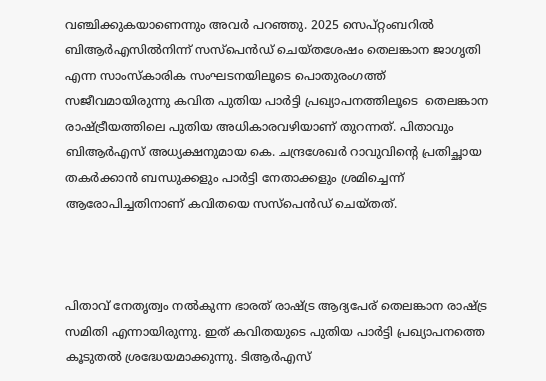വഞ്ചിക്കുകയാണെന്നും അവര്‍ പറഞ്ഞു. 2025 സെപ്റ്റംബറിൽ ബിആർഎസിൽനിന്ന് സസ്പെൻഡ് ചെയ്തശേഷം തെലങ്കാന ജാഗൃതി എന്ന സാംസ്കാരിക സംഘടനയിലൂടെ പൊതുരംഗത്ത് സജീവമായിരുന്നു കവിത പുതിയ പാര്‍ട്ടി പ്രഖ്യാപനത്തിലൂടെ  തെലങ്കാന രാഷ്ട്രീയത്തിലെ പുതിയ അധികാരവഴിയാണ് തുറന്നത്. പിതാവും  ബിആർഎസ് അധ്യക്ഷനുമായ കെ. ചന്ദ്രശേഖർ റാവുവിന്റെ പ്രതിച്ഛായ തകർക്കാൻ ബന്ധുക്കളും പാർട്ടി നേതാക്കളും ശ്രമിച്ചെന്ന് ആരോപിച്ചതിനാണ് കവിതയെ സസ്പെന്‍ഡ് ചെയ്തത്.



പിതാവ് നേതൃത്വം നൽകുന്ന ഭാരത് രാഷ്ട്ര ആദ്യപേര് തെലങ്കാന രാഷ്ട്ര സമിതി എന്നായിരുന്നു. ഇത് കവിതയുടെ പുതിയ പാർട്ടി പ്രഖ്യാപനത്തെ കൂടുതൽ ശ്രദ്ധേയമാക്കുന്നു. ടിആര്‍എസ്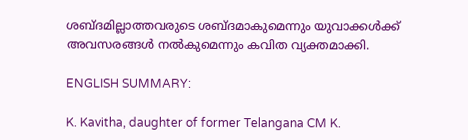ശബ്ദമില്ലാത്തവരുടെ ശബ്ദമാകുമെന്നും യുവാക്കൾക്ക് അവസരങ്ങൾ നൽകുമെന്നും കവിത വ്യക്തമാക്കി.

ENGLISH SUMMARY:

K. Kavitha, daughter of former Telangana CM K.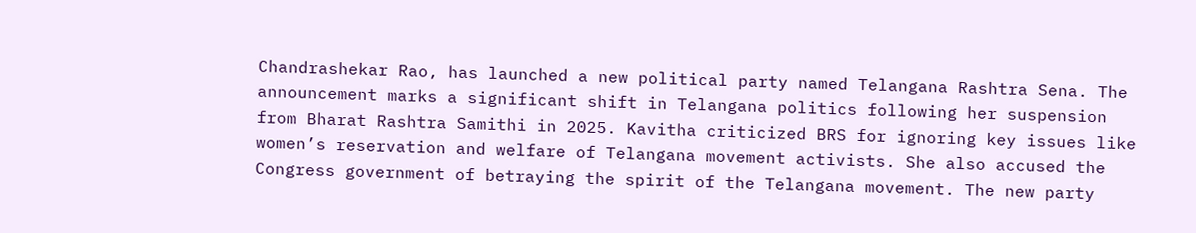Chandrashekar Rao, has launched a new political party named Telangana Rashtra Sena. The announcement marks a significant shift in Telangana politics following her suspension from Bharat Rashtra Samithi in 2025. Kavitha criticized BRS for ignoring key issues like women’s reservation and welfare of Telangana movement activists. She also accused the Congress government of betraying the spirit of the Telangana movement. The new party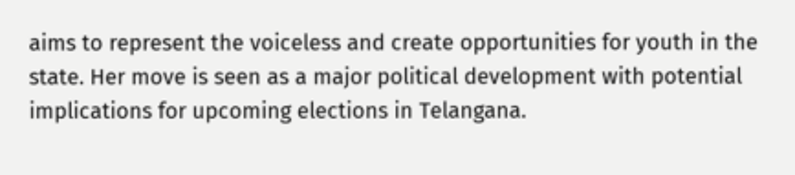aims to represent the voiceless and create opportunities for youth in the state. Her move is seen as a major political development with potential implications for upcoming elections in Telangana.